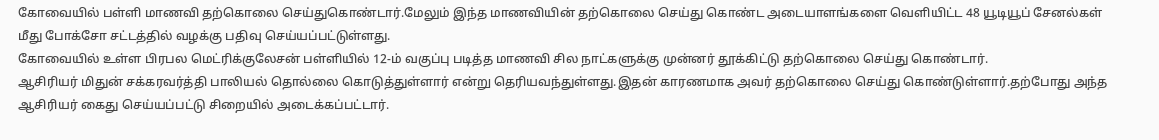கோவையில் பள்ளி மாணவி தற்கொலை செய்துகொண்டார்.மேலும் இந்த மாணவியின் தற்கொலை செய்து கொண்ட அடையாளங்களை வெளியிட்ட 48 யூடியூப் சேனல்கள் மீது போக்சோ சட்டத்தில் வழக்கு பதிவு செய்யப்பட்டுள்ளது.
கோவையில் உள்ள பிரபல மெட்ரிக்குலேசன் பள்ளியில் 12-ம் வகுப்பு படித்த மாணவி சில நாட்களுக்கு முன்னர் தூக்கிட்டு தற்கொலை செய்து கொண்டார்.
ஆசிரியர் மிதுன் சக்கரவர்த்தி பாலியல் தொல்லை கொடுத்துள்ளார் என்று தெரியவந்துள்ளது.இதன் காரணமாக அவர் தற்கொலை செய்து கொண்டுள்ளார்.தற்போது அந்த ஆசிரியர் கைது செய்யப்பட்டு சிறையில் அடைக்கப்பட்டார்.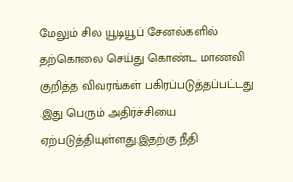மேலும் சில யூடியூப் சேனல்களில் தற்கொலை செய்து கொண்ட மாணவி குறித்த விவரங்கள் பகிரப்படுத்தப்பட்டது .இது பெரும் அதிர்ச்சியை ஏற்படுத்தியுள்ளது.இதற்கு நீதி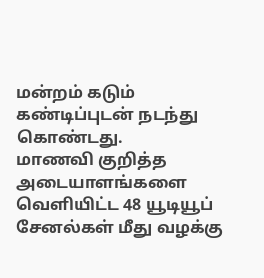மன்றம் கடும் கண்டிப்புடன் நடந்து கொண்டது.
மாணவி குறித்த அடையாளங்களை வெளியிட்ட 48 யூடியூப் சேனல்கள் மீது வழக்கு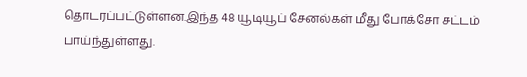தொடரப்பட்டுள்ளன.இந்த 48 யூடியூப் சேனல்கள் மீது போக்சோ சட்டம் பாய்ந்துள்ளது.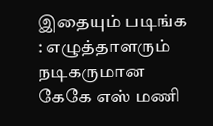இதையும் படிங்க : எழுத்தாளரும் நடிகருமான கேகே எஸ் மணி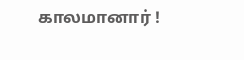காலமானார் !